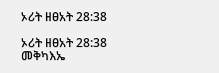ኦሪት ዘፀአት 28:38

ኦሪት ዘፀአት 28:38 መቅካእኤ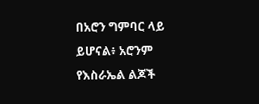በአሮን ግምባር ላይ ይሆናል፥ አሮንም የእስራኤል ልጆች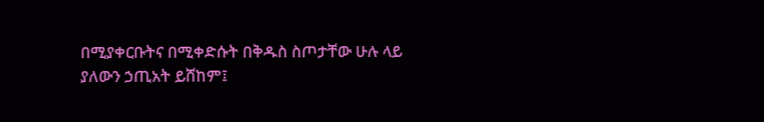በሚያቀርቡትና በሚቀድሱት በቅዱስ ስጦታቸው ሁሉ ላይ ያለውን ኃጢአት ይሸከም፤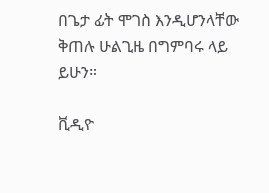በጌታ ፊት ሞገስ እንዲሆንላቸው ቅጠሉ ሁልጊዜ በግምባሩ ላይ ይሁን።

ቪዲዮ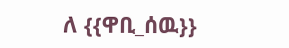ለ {{ዋቢ_ሰዉ}}